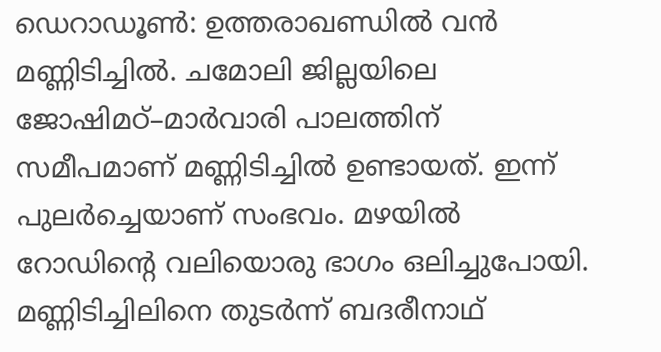ഡെറാഡൂൺ: ഉത്തരാഖണ്ഡിൽ വൻ മണ്ണിടിച്ചിൽ. ചമോലി ജില്ലയിലെ ജോഷിമഠ്–മാർവാരി പാലത്തിന് സമീപമാണ് മണ്ണിടിച്ചിൽ ഉണ്ടായത്. ഇന്ന് പുലർച്ചെയാണ് സംഭവം. മഴയിൽ റോഡിന്റെ വലിയൊരു ഭാഗം ഒലിച്ചുപോയി. മണ്ണിടിച്ചിലിനെ തുടർന്ന് ബദരീനാഥ്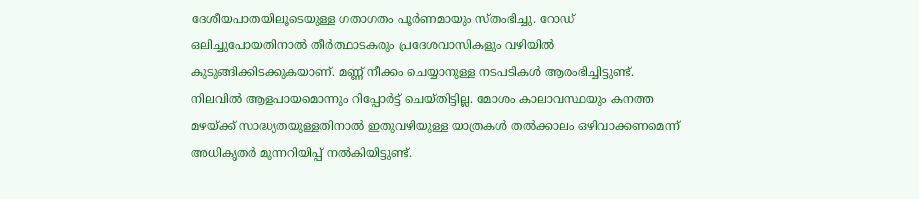ദേശീയപാതയിലൂടെയുള്ള ഗതാഗതം പൂർണമായും സ്തംഭിച്ചു. റോഡ് ഒലിച്ചുപോയതിനാൽ തീർത്ഥാടകരും പ്രദേശവാസികളും വഴിയിൽ കുടുങ്ങിക്കിടക്കുകയാണ്. മണ്ണ് നീക്കം ചെയ്യാനുള്ള നടപടികൾ ആരംഭിച്ചിട്ടുണ്ട്. നിലവിൽ ആളപായമൊന്നും റിപ്പോർട്ട് ചെയ്തിട്ടില്ല. മോശം കാലാവസ്ഥയും കനത്ത മഴയ്ക്ക് സാദ്ധ്യതയുള്ളതിനാൽ ഇതുവഴിയുള്ള യാത്രകൾ തൽക്കാലം ഒഴിവാക്കണമെന്ന് അധികൃതർ മുന്നറിയിപ്പ് നൽകിയിട്ടുണ്ട്.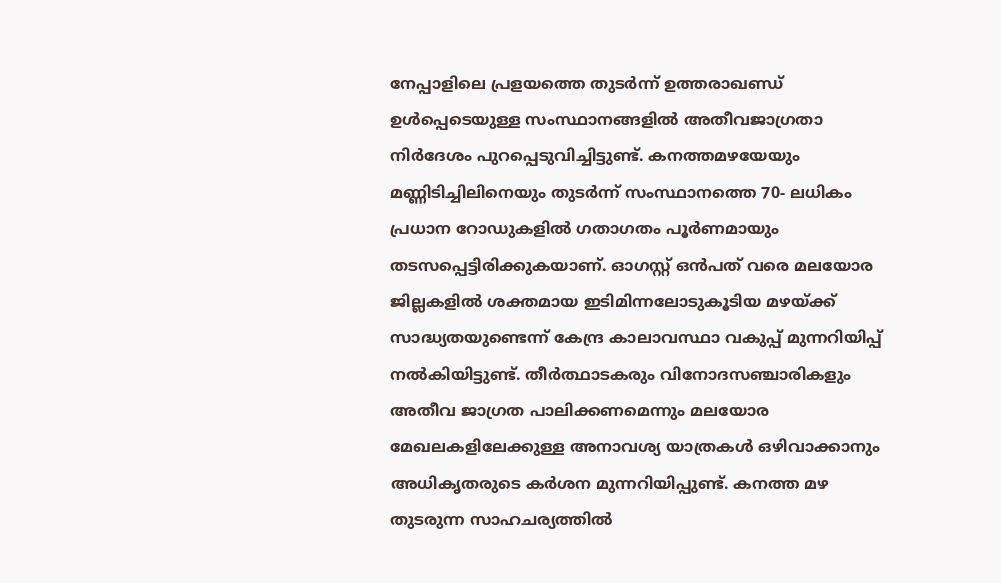നേപ്പാളിലെ പ്രളയത്തെ തുടർന്ന് ഉത്തരാഖണ്ഡ് ഉൾപ്പെടെയുള്ള സംസ്ഥാനങ്ങളിൽ അതീവജാഗ്രതാ നിർദേശം പുറപ്പെടുവിച്ചിട്ടുണ്ട്. കനത്തമഴയേയും മണ്ണിടിച്ചിലിനെയും തുടർന്ന് സംസ്ഥാനത്തെ 70- ലധികം പ്രധാന റോഡുകളിൽ ഗതാഗതം പൂർണമായും തടസപ്പെട്ടിരിക്കുകയാണ്. ഓഗസ്റ്റ് ഒൻപത് വരെ മലയോര ജില്ലകളിൽ ശക്തമായ ഇടിമിന്നലോടുകൂടിയ മഴയ്ക്ക് സാദ്ധ്യതയുണ്ടെന്ന് കേന്ദ്ര കാലാവസ്ഥാ വകുപ്പ് മുന്നറിയിപ്പ് നൽകിയിട്ടുണ്ട്. തീർത്ഥാടകരും വിനോദസഞ്ചാരികളും അതീവ ജാഗ്രത പാലിക്കണമെന്നും മലയോര മേഖലകളിലേക്കുള്ള അനാവശ്യ യാത്രകൾ ഒഴിവാക്കാനും അധികൃതരുടെ കർശന മുന്നറിയിപ്പുണ്ട്. കനത്ത മഴ തുടരുന്ന സാഹചര്യത്തിൽ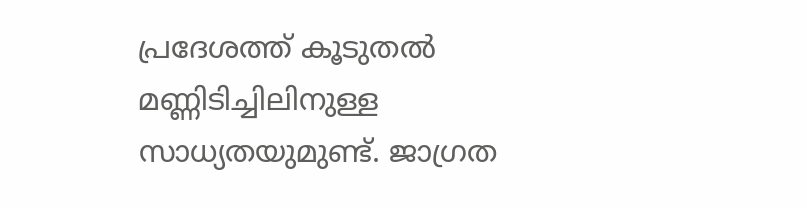പ്രദേശത്ത് കൂടുതൽ മണ്ണിടിച്ചിലിനുള്ള സാധ്യതയുമുണ്ട്. ജാഗ്രത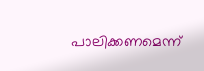പാലിക്കണമെന്ന്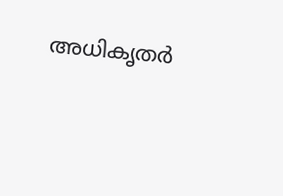അധികൃതർ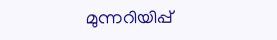മുന്നറിയിപ്പ്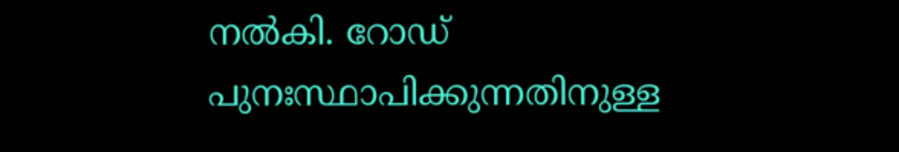നൽകി. റോഡ് പുനഃസ്ഥാപിക്കുന്നതിനുള്ള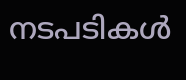നടപടികൾ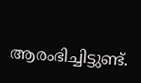ആരംഭിച്ചിട്ടുണ്ട്.